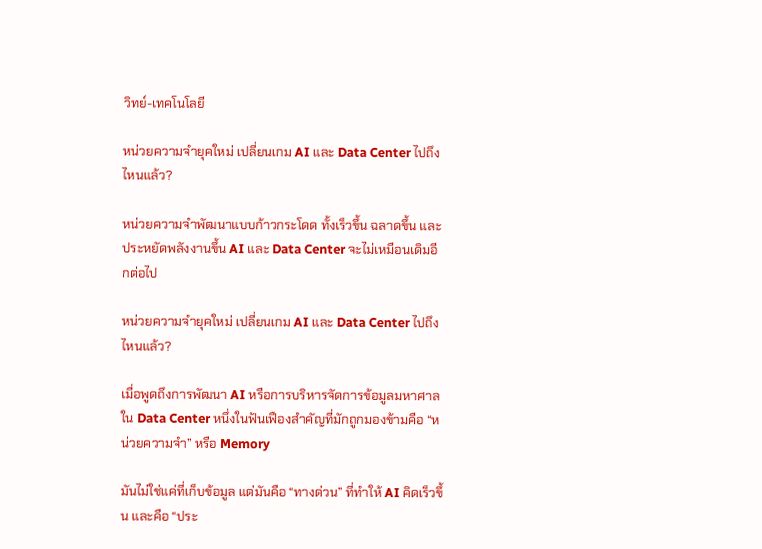วิทย์-เทคโนโลยี

หน่วยความจำยุคใหม่ เปลี่ยนเกม AI และ Data Center ไปถึงไหนแล้ว?

หน่วยความจำพัฒนาแบบก้าวกระโดด ทั้งเร็วขึ้น ฉลาดขึ้น และประหยัดพลังงานขึ้น AI และ Data Center จะไม่เหมือนเดิมอีกต่อไป

หน่วยความจำยุคใหม่ เปลี่ยนเกม AI และ Data Center ไปถึงไหนแล้ว?

เมื่อพูดถึงการพัฒนา AI หรือการบริหารจัดการข้อมูลมหาศาลใน Data Center หนึ่งในฟันเฟืองสำคัญที่มักถูกมองข้ามคือ “หน่วยความจำ” หรือ Memory

มันไม่ใช่แค่ที่เก็บข้อมูล แต่มันคือ “ทางด่วน” ที่ทำให้ AI คิดเร็วขึ้น และคือ “ประ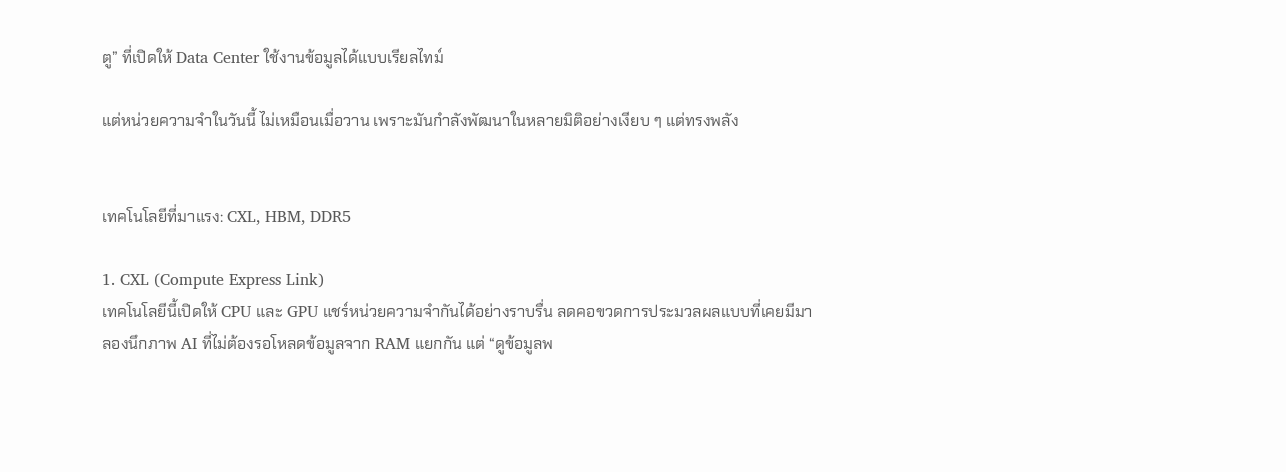ตู” ที่เปิดให้ Data Center ใช้งานข้อมูลได้แบบเรียลไทม์

แต่หน่วยความจำในวันนี้ ไม่เหมือนเมื่อวาน เพราะมันกำลังพัฒนาในหลายมิติอย่างเงียบ ๆ แต่ทรงพลัง


เทคโนโลยีที่มาแรง: CXL, HBM, DDR5

1. CXL (Compute Express Link)
เทคโนโลยีนี้เปิดให้ CPU และ GPU แชร์หน่วยความจำกันได้อย่างราบรื่น ลดคอขวดการประมวลผลแบบที่เคยมีมา
ลองนึกภาพ AI ที่ไม่ต้องรอโหลดข้อมูลจาก RAM แยกกัน แต่ “ดูข้อมูลพ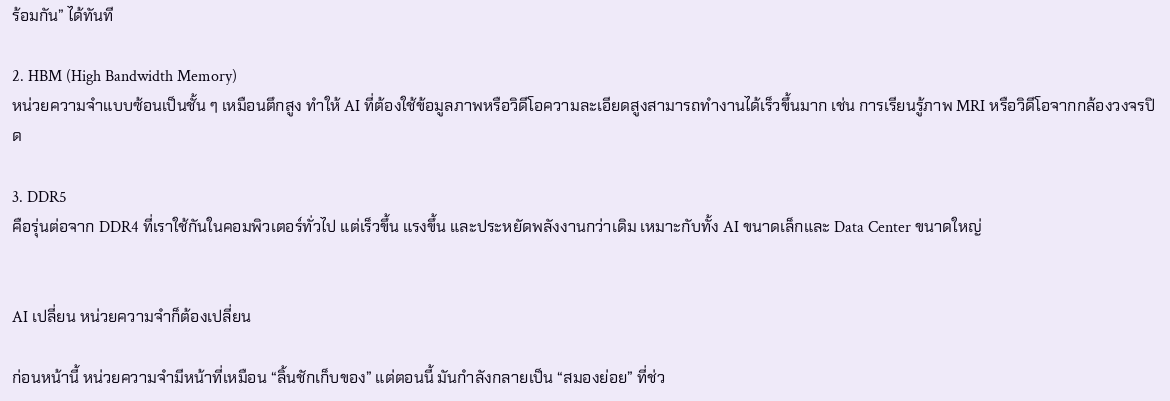ร้อมกัน” ได้ทันที

2. HBM (High Bandwidth Memory)
หน่วยความจำแบบซ้อนเป็นชั้น ๆ เหมือนตึกสูง ทำให้ AI ที่ต้องใช้ข้อมูลภาพหรือวิดีโอความละเอียดสูงสามารถทำงานได้เร็วขึ้นมาก เช่น การเรียนรู้ภาพ MRI หรือวิดีโอจากกล้องวงจรปิด

3. DDR5
คือรุ่นต่อจาก DDR4 ที่เราใช้กันในคอมพิวเตอร์ทั่วไป แต่เร็วขึ้น แรงขึ้น และประหยัดพลังงานกว่าเดิม เหมาะกับทั้ง AI ขนาดเล็กและ Data Center ขนาดใหญ่


AI เปลี่ยน หน่วยความจำก็ต้องเปลี่ยน

ก่อนหน้านี้ หน่วยความจำมีหน้าที่เหมือน “ลิ้นชักเก็บของ” แต่ตอนนี้ มันกำลังกลายเป็น “สมองย่อย” ที่ช่ว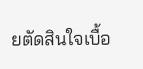ยตัดสินใจเบื้อ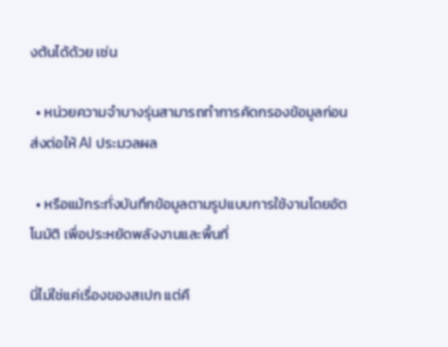งต้นได้ด้วย เช่น

  • หน่วยความจำบางรุ่นสามารถทำการคัดกรองข้อมูลก่อนส่งต่อให้ AI ประมวลผล

  • หรือแม้กระทั่งบันทึกข้อมูลตามรูปแบบการใช้งานโดยอัตโนมัติ เพื่อประหยัดพลังงานและพื้นที่

นี่ไม่ใช่แค่เรื่องของสเปก แต่คื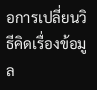อการเปลี่ยนวิธีคิดเรื่องข้อมูล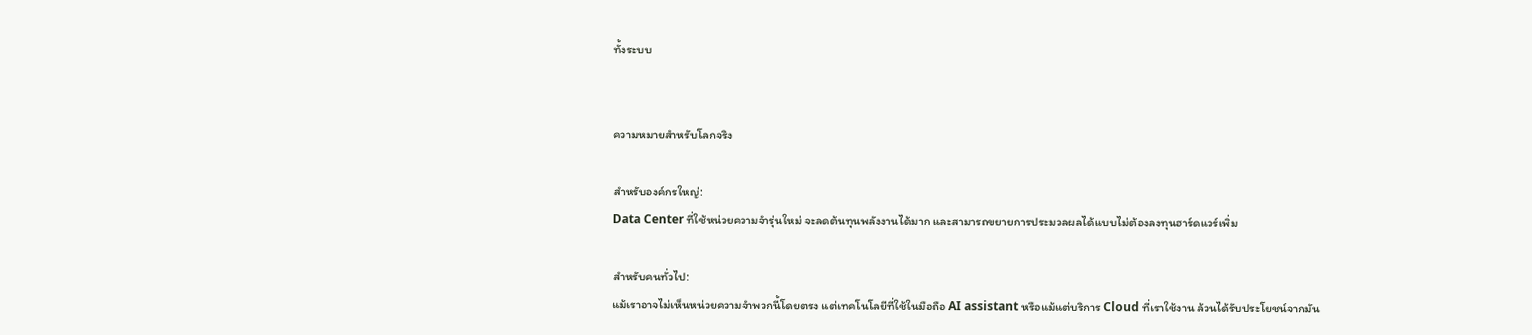ทั้งระบบ


ความหมายสำหรับโลกจริง

สำหรับองค์กรใหญ่:
Data Center ที่ใช้หน่วยความจำรุ่นใหม่ จะลดต้นทุนพลังงานได้มาก และสามารถขยายการประมวลผลได้แบบไม่ต้องลงทุนฮาร์ดแวร์เพิ่ม

สำหรับคนทั่วไป:
แม้เราอาจไม่เห็นหน่วยความจำพวกนี้โดยตรง แต่เทคโนโลยีที่ใช้ในมือถือ AI assistant หรือแม้แต่บริการ Cloud ที่เราใช้งาน ล้วนได้รับประโยชน์จากมัน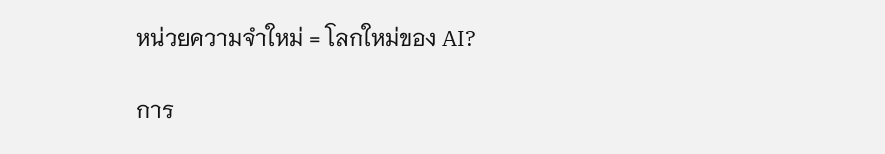หน่วยความจำใหม่ = โลกใหม่ของ AI?

การ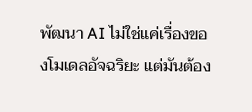พัฒนา AI ไม่ใช่แค่เรื่องของโมเดลอัจฉริยะ แต่มันต้อง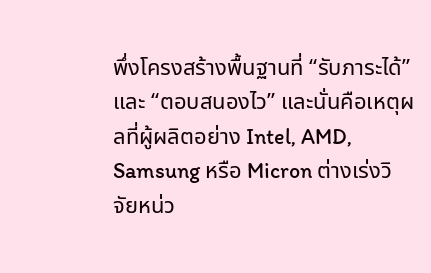พึ่งโครงสร้างพื้นฐานที่ “รับภาระได้” และ “ตอบสนองไว” และนั่นคือเหตุผลที่ผู้ผลิตอย่าง Intel, AMD, Samsung หรือ Micron ต่างเร่งวิจัยหน่ว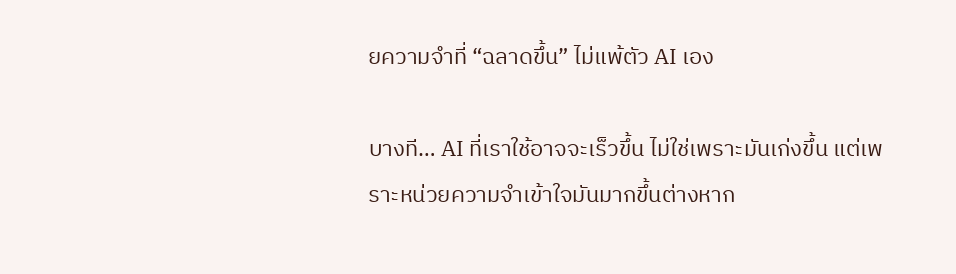ยความจำที่ “ฉลาดขึ้น” ไม่แพ้ตัว AI เอง

บางที… AI ที่เราใช้อาจจะเร็วขึ้น ไม่ใช่เพราะมันเก่งขึ้น แต่เพราะหน่วยความจำเข้าใจมันมากขึ้นต่างหาก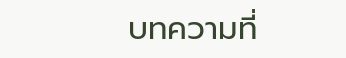บทความที่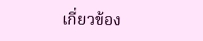เกี่ยวข้อง